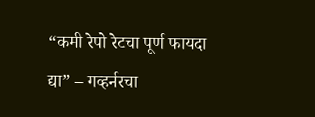“कमी रेपो रेटचा पूर्ण फायदा द्या” – गव्हर्नरचा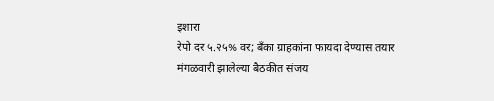इशारा
रेपो दर ५.२५% वर; बँका ग्राहकांना फायदा देण्यास तयार
मंगळवारी झालेल्या बैठकीत संजय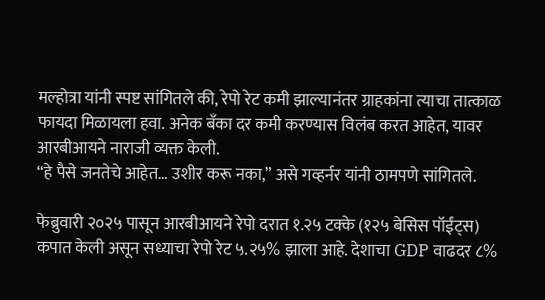मल्होत्रा यांनी स्पष्ट सांगितले की, रेपो रेट कमी झाल्यानंतर ग्राहकांना त्याचा तात्काळ फायदा मिळायला हवा. अनेक बँका दर कमी करण्यास विलंब करत आहेत, यावर आरबीआयने नाराजी व्यक्त केली.
“हे पैसे जनतेचे आहेत… उशीर करू नका,” असे गव्हर्नर यांनी ठामपणे सांगितले.

फेब्रुवारी २०२५ पासून आरबीआयने रेपो दरात १.२५ टक्के (१२५ बेसिस पॉईंट्स) कपात केली असून सध्याचा रेपो रेट ५.२५% झाला आहे. देशाचा GDP वाढदर ८%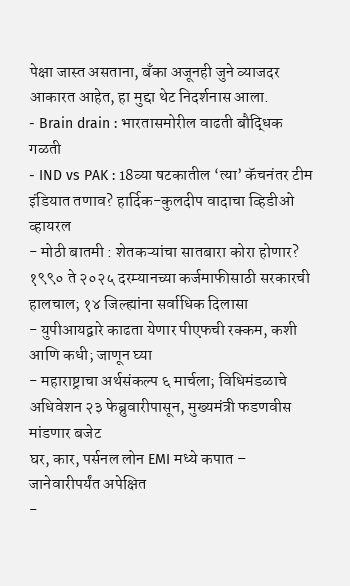पेक्षा जास्त असताना, बँका अजूनही जुने व्याजदर आकारत आहेत, हा मुद्दा थेट निदर्शनास आला.
- Brain drain : भारतासमोरील वाढती बौद्धिक गळती
- IND vs PAK : 18व्या षटकातील ‘त्या’ कॅचनंतर टीम इंडियात तणाव? हार्दिक-कुलदीप वादाचा व्हिडीओ व्हायरल
- मोठी बातमी : शेतकऱ्यांचा सातबारा कोरा होणार? १९९० ते २०२५ दरम्यानच्या कर्जमाफीसाठी सरकारची हालचाल; १४ जिल्ह्यांना सर्वाधिक दिलासा
- युपीआयद्वारे काढता येणार पीएफची रक्कम, कशी आणि कधी; जाणून घ्या
- महाराष्ट्राचा अर्थसंकल्प ६ मार्चला; विधिमंडळाचे अधिवेशन २३ फेब्रुवारीपासून, मुख्यमंत्री फडणवीस मांडणार बजेट
घर, कार, पर्सनल लोन EMI मध्ये कपात – जानेवारीपर्यंत अपेक्षित
-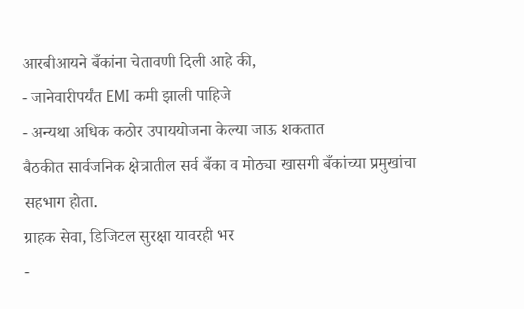आरबीआयने बँकांना चेतावणी दिली आहे की,
- जानेवारीपर्यंत EMI कमी झाली पाहिजे
- अन्यथा अधिक कठोर उपाययोजना केल्या जाऊ शकतात
बैठकीत सार्वजनिक क्षेत्रातील सर्व बँका व मोठ्या खासगी बँकांच्या प्रमुखांचा सहभाग होता.
ग्राहक सेवा, डिजिटल सुरक्षा यावरही भर
-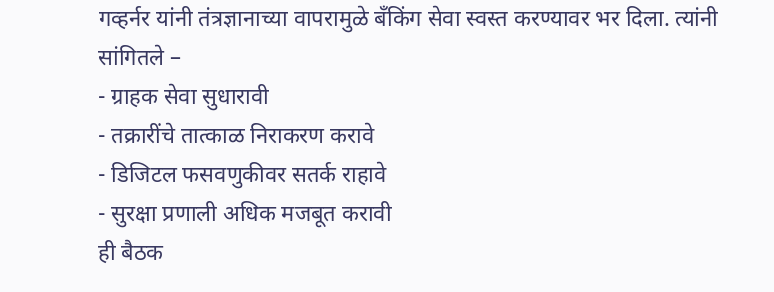गव्हर्नर यांनी तंत्रज्ञानाच्या वापरामुळे बँकिंग सेवा स्वस्त करण्यावर भर दिला. त्यांनी सांगितले –
- ग्राहक सेवा सुधारावी
- तक्रारींचे तात्काळ निराकरण करावे
- डिजिटल फसवणुकीवर सतर्क राहावे
- सुरक्षा प्रणाली अधिक मजबूत करावी
ही बैठक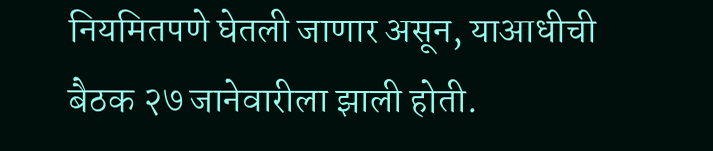नियमितपणे घेतली जाणार असून, याआधीची बैठक २७ जानेवारीला झाली होती.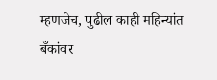म्हणजेच, पुढील काही महिन्यांत बँकांवर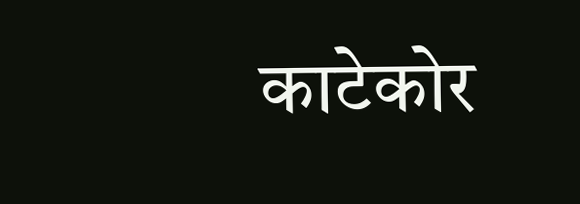काटेकोर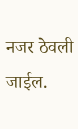नजर ठेवली जाईल.